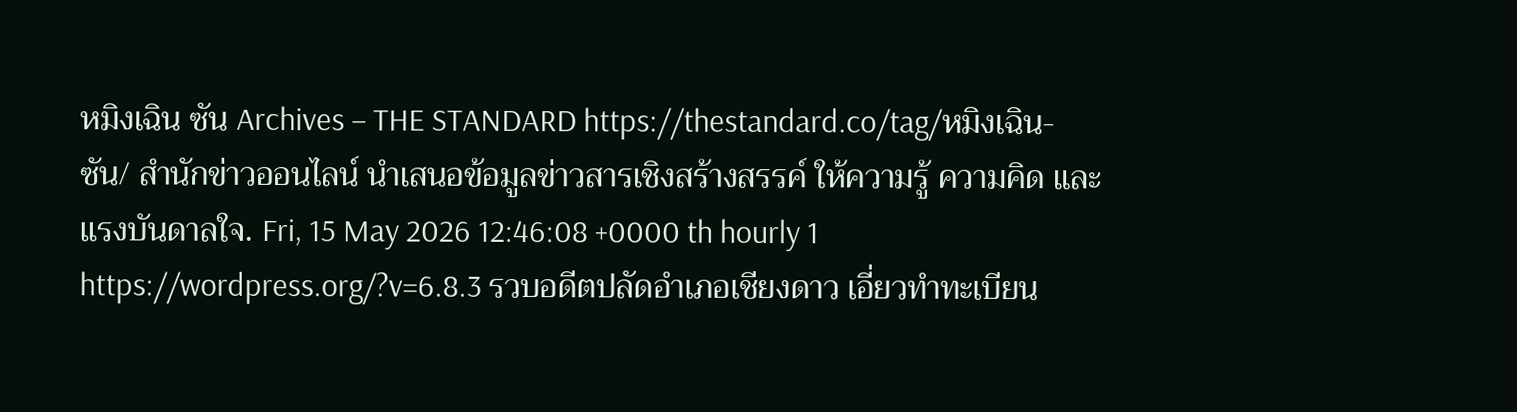หมิงเฉิน ซัน Archives – THE STANDARD https://thestandard.co/tag/หมิงเฉิน-ซัน/ สำนักข่าวออนไลน์ นำเสนอข้อมูลข่าวสารเชิงสร้างสรรค์ ให้ความรู้ ความคิด และแรงบันดาลใจ. Fri, 15 May 2026 12:46:08 +0000 th hourly 1 https://wordpress.org/?v=6.8.3 รวบอดีตปลัดอำเภอเชียงดาว เอี่ยวทำทะเบียน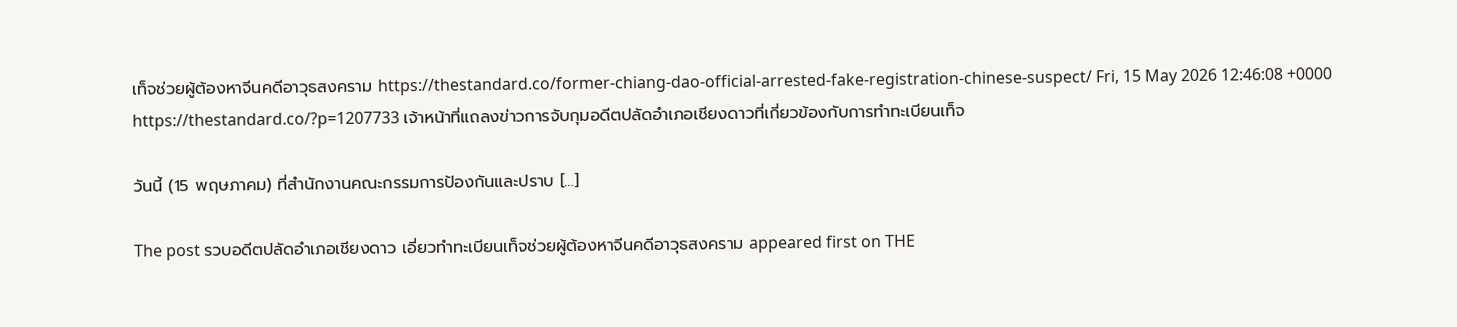เท็จช่วยผู้ต้องหาจีนคดีอาวุธสงคราม https://thestandard.co/former-chiang-dao-official-arrested-fake-registration-chinese-suspect/ Fri, 15 May 2026 12:46:08 +0000 https://thestandard.co/?p=1207733 เจ้าหน้าที่แถลงข่าวการจับกุมอดีตปลัดอำเภอเชียงดาวที่เกี่ยวข้องกับการทำทะเบียนเท็จ

วันนี้ (15 พฤษภาคม) ที่สำนักงานคณะกรรมการป้องกันและปราบ […]

The post รวบอดีตปลัดอำเภอเชียงดาว เอี่ยวทำทะเบียนเท็จช่วยผู้ต้องหาจีนคดีอาวุธสงคราม appeared first on THE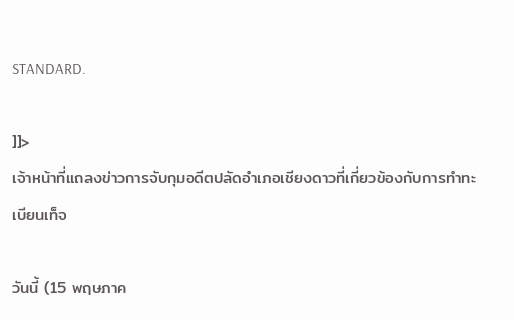STANDARD.

]]>
เจ้าหน้าที่แถลงข่าวการจับกุมอดีตปลัดอำเภอเชียงดาวที่เกี่ยวข้องกับการทำทะเบียนเท็จ

วันนี้ (15 พฤษภาค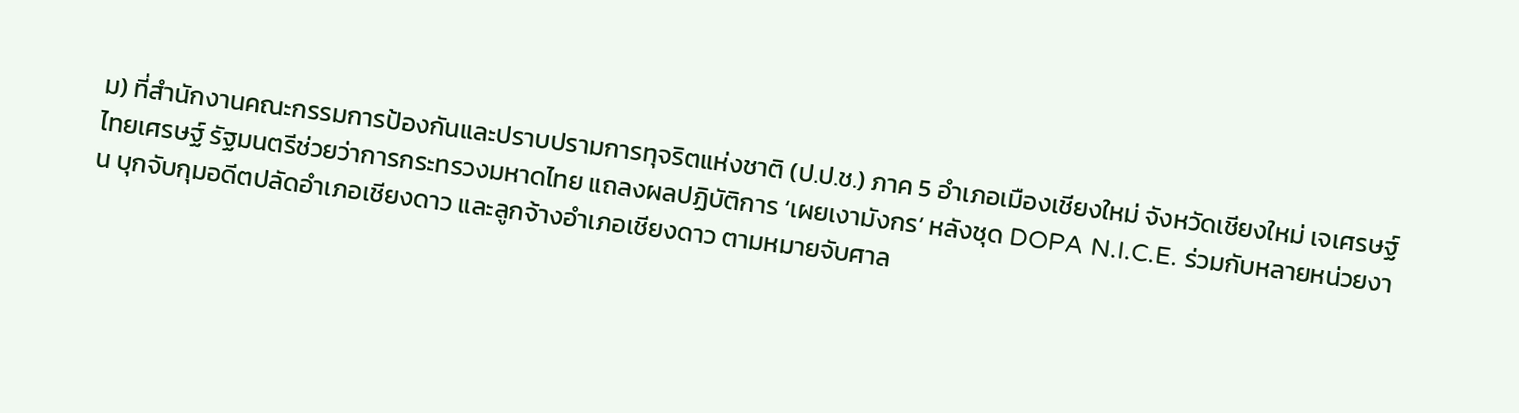ม) ที่สำนักงานคณะกรรมการป้องกันและปราบปรามการทุจริตแห่งชาติ (ป.ป.ช.) ภาค 5 อำเภอเมืองเชียงใหม่ จังหวัดเชียงใหม่ เจเศรษฐ์ ไทยเศรษฐ์ รัฐมนตรีช่วยว่าการกระทรวงมหาดไทย แถลงผลปฏิบัติการ ‘เผยเงามังกร’ หลังชุด DOPA N.I.C.E. ร่วมกับหลายหน่วยงาน บุกจับกุมอดีตปลัดอำเภอเชียงดาว และลูกจ้างอำเภอเชียงดาว ตามหมายจับศาล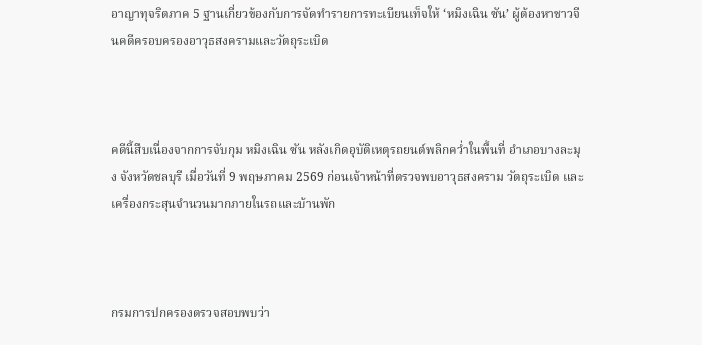อาญาทุจริตภาค 5 ฐานเกี่ยวข้องกับการจัดทำรายการทะเบียนเท็จให้ ‘หมิงเฉิน ซัน’ ผู้ต้องหาชาวจีนคดีครอบครองอาวุธสงครามและวัตถุระเบิด



คดีนี้สืบเนื่องจากการจับกุม หมิงเฉิน ซัน หลังเกิดอุบัติเหตุรถยนต์พลิกคว่ำในพื้นที่ อำเภอบางละมุง จังหวัดชลบุรี เมื่อวันที่ 9 พฤษภาคม 2569 ก่อนเจ้าหน้าที่ตรวจพบอาวุธสงคราม วัตถุระเบิด และเครื่องกระสุนจำนวนมากภายในรถและบ้านพัก



กรมการปกครองตรวจสอบพบว่า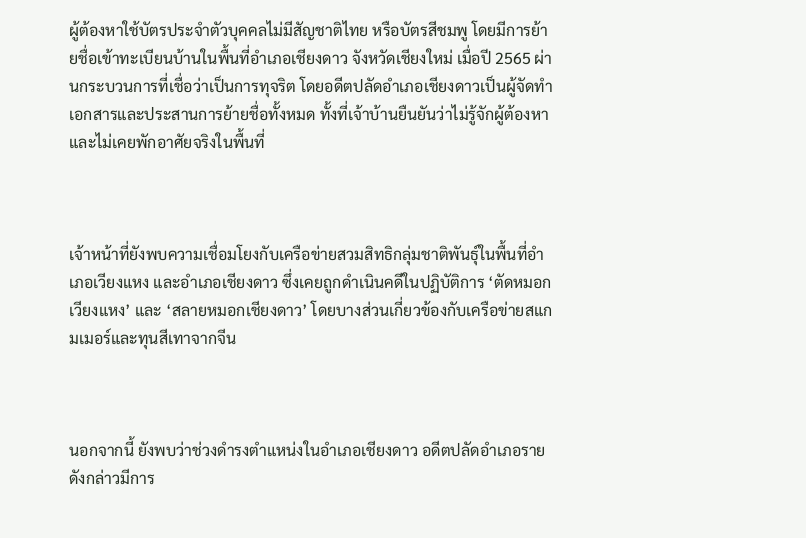ผู้ต้องหาใช้บัตรประจำตัวบุคคลไม่มีสัญชาติไทย หรือบัตรสีชมพู โดยมีการย้ายชื่อเข้าทะเบียนบ้านในพื้นที่อำเภอเชียงดาว จังหวัดเชียงใหม่ เมื่อปี 2565 ผ่านกระบวนการที่เชื่อว่าเป็นการทุจริต โดยอดีตปลัดอำเภอเชียงดาวเป็นผู้จัดทำเอกสารและประสานการย้ายชื่อทั้งหมด ทั้งที่เจ้าบ้านยืนยันว่าไม่รู้จักผู้ต้องหา และไม่เคยพักอาศัยจริงในพื้นที่



เจ้าหน้าที่ยังพบความเชื่อมโยงกับเครือข่ายสวมสิทธิกลุ่มชาติพันธุ์ในพื้นที่อำเภอเวียงแหง และอำเภอเชียงดาว ซึ่งเคยถูกดำเนินคดีในปฏิบัติการ ‘ตัดหมอกเวียงแหง’ และ ‘สลายหมอกเชียงดาว’ โดยบางส่วนเกี่ยวข้องกับเครือข่ายสแกมเมอร์และทุนสีเทาจากจีน



นอกจากนี้ ยังพบว่าช่วงดำรงตำแหน่งในอำเภอเชียงดาว อดีตปลัดอำเภอรายดังกล่าวมีการ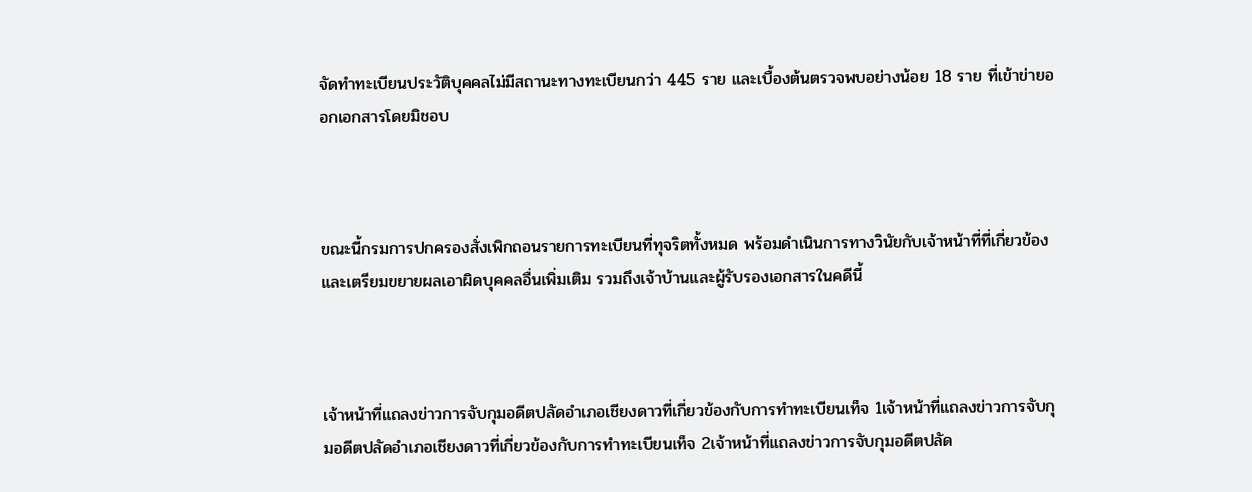จัดทำทะเบียนประวัติบุคคลไม่มีสถานะทางทะเบียนกว่า 445 ราย และเบื้องต้นตรวจพบอย่างน้อย 18 ราย ที่เข้าข่ายออกเอกสารโดยมิชอบ



ขณะนี้กรมการปกครองสั่งเพิกถอนรายการทะเบียนที่ทุจริตทั้งหมด พร้อมดำเนินการทางวินัยกับเจ้าหน้าที่ที่เกี่ยวข้อง และเตรียมขยายผลเอาผิดบุคคลอื่นเพิ่มเติม รวมถึงเจ้าบ้านและผู้รับรองเอกสารในคดีนี้



เจ้าหน้าที่แถลงข่าวการจับกุมอดีตปลัดอำเภอเชียงดาวที่เกี่ยวข้องกับการทำทะเบียนเท็จ 1เจ้าหน้าที่แถลงข่าวการจับกุมอดีตปลัดอำเภอเชียงดาวที่เกี่ยวข้องกับการทำทะเบียนเท็จ 2เจ้าหน้าที่แถลงข่าวการจับกุมอดีตปลัด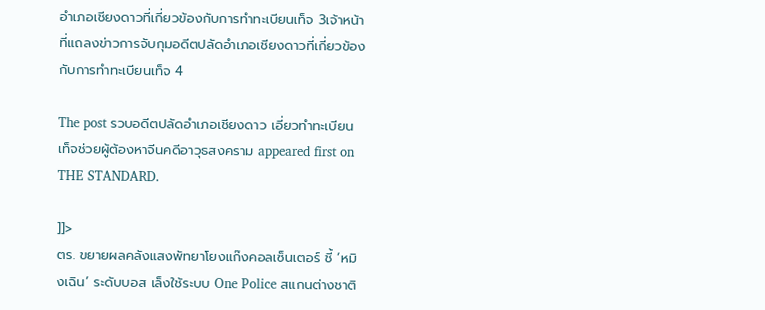อำเภอเชียงดาวที่เกี่ยวข้องกับการทำทะเบียนเท็จ 3เจ้าหน้าที่แถลงข่าวการจับกุมอดีตปลัดอำเภอเชียงดาวที่เกี่ยวข้องกับการทำทะเบียนเท็จ 4

The post รวบอดีตปลัดอำเภอเชียงดาว เอี่ยวทำทะเบียนเท็จช่วยผู้ต้องหาจีนคดีอาวุธสงคราม appeared first on THE STANDARD.

]]>
ตร. ขยายผลคลังแสงพัทยาโยงแก๊งคอลเซ็นเตอร์ ชี้ ‘หมิงเฉิน’ ระดับบอส เล็งใช้ระบบ One Police สแกนต่างชาติ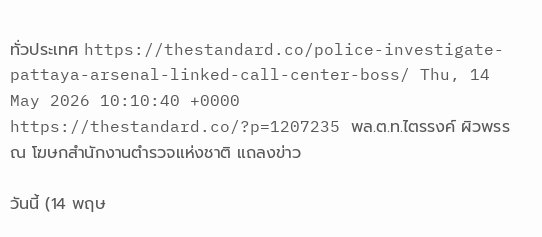ทั่วประเทศ https://thestandard.co/police-investigate-pattaya-arsenal-linked-call-center-boss/ Thu, 14 May 2026 10:10:40 +0000 https://thestandard.co/?p=1207235 พล.ต.ท.ไตรรงค์ ผิวพรรณ โฆษกสำนักงานตำรวจแห่งชาติ แถลงข่าว

วันนี้ (14 พฤษ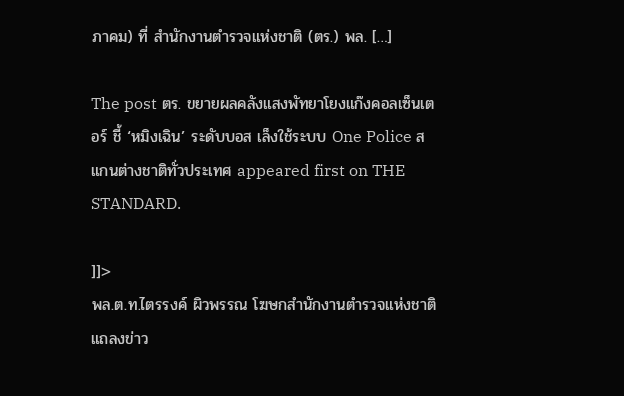ภาคม) ที่ สำนักงานตำรวจแห่งชาติ (ตร.) พล. […]

The post ตร. ขยายผลคลังแสงพัทยาโยงแก๊งคอลเซ็นเตอร์ ชี้ ‘หมิงเฉิน’ ระดับบอส เล็งใช้ระบบ One Police สแกนต่างชาติทั่วประเทศ appeared first on THE STANDARD.

]]>
พล.ต.ท.ไตรรงค์ ผิวพรรณ โฆษกสำนักงานตำรวจแห่งชาติ แถลงข่าว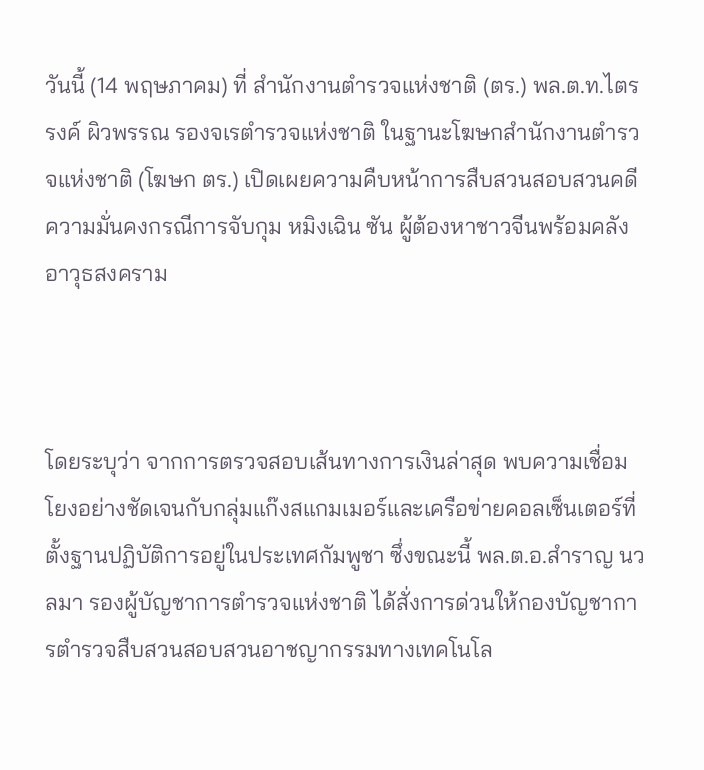วันนี้ (14 พฤษภาคม) ที่ สำนักงานตำรวจแห่งชาติ (ตร.) พล.ต.ท.ไตรรงค์ ผิวพรรณ รองจเรตำรวจแห่งชาติ ในฐานะโฆษกสำนักงานตำรวจแห่งชาติ (โฆษก ตร.) เปิดเผยความคืบหน้าการสืบสวนสอบสวนคดีความมั่นคงกรณีการจับกุม หมิงเฉิน ซัน ผู้ต้องหาชาวจีนพร้อมคลังอาวุธสงคราม



โดยระบุว่า จากการตรวจสอบเส้นทางการเงินล่าสุด พบความเชื่อมโยงอย่างชัดเจนกับกลุ่มแก๊งสแกมเมอร์และเครือข่ายคอลเซ็นเตอร์ที่ตั้งฐานปฏิบัติการอยู่ในประเทศกัมพูชา ซึ่งขณะนี้ พล.ต.อ.สำราญ นวลมา รองผู้บัญชาการตำรวจแห่งชาติ ได้สั่งการด่วนให้กองบัญชาการตำรวจสืบสวนสอบสวนอาชญากรรมทางเทคโนโล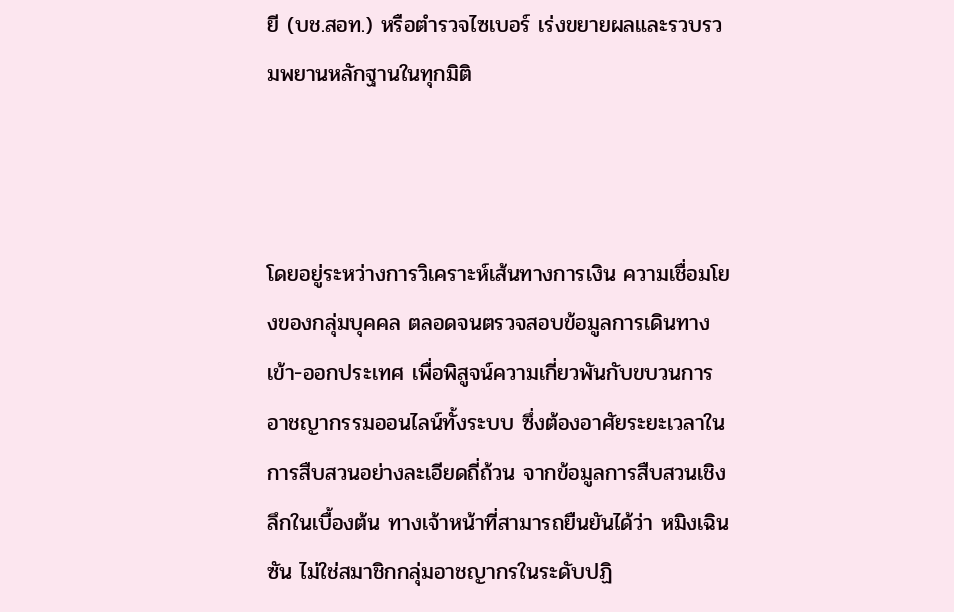ยี (บช.สอท.) หรือตำรวจไซเบอร์ เร่งขยายผลและรวบรวมพยานหลักฐานในทุกมิติ



โดยอยู่ระหว่างการวิเคราะห์เส้นทางการเงิน ความเชื่อมโยงของกลุ่มบุคคล ตลอดจนตรวจสอบข้อมูลการเดินทางเข้า-ออกประเทศ เพื่อพิสูจน์ความเกี่ยวพันกับขบวนการอาชญากรรมออนไลน์ทั้งระบบ ซึ่งต้องอาศัยระยะเวลาในการสืบสวนอย่างละเอียดถี่ถ้วน จากข้อมูลการสืบสวนเชิงลึกในเบื้องต้น ทางเจ้าหน้าที่สามารถยืนยันได้ว่า หมิงเฉิน ซัน ไม่ใช่สมาชิกกลุ่มอาชญากรในระดับปฏิ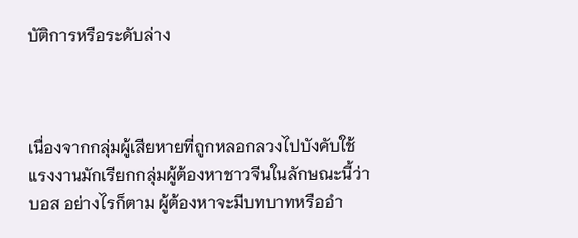บัติการหรือระดับล่าง



เนื่องจากกลุ่มผู้เสียหายที่ถูกหลอกลวงไปบังคับใช้แรงงานมักเรียกกลุ่มผู้ต้องหาชาวจีนในลักษณะนี้ว่า บอส อย่างไรก็ตาม ผู้ต้องหาจะมีบทบาทหรืออำ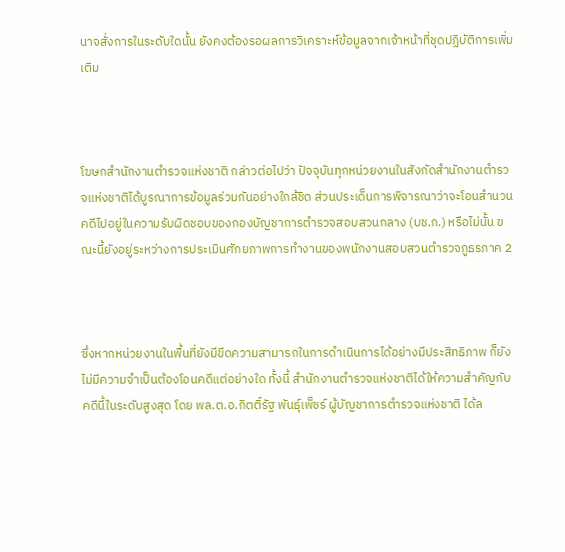นาจสั่งการในระดับใดนั้น ยังคงต้องรอผลการวิเคราะห์ข้อมูลจากเจ้าหน้าที่ชุดปฏิบัติการเพิ่มเติม



โฆษกสำนักงานตำรวจแห่งชาติ กล่าวต่อไปว่า ปัจจุบันทุกหน่วยงานในสังกัดสำนักงานตำรวจแห่งชาติได้บูรณาการข้อมูลร่วมกันอย่างใกล้ชิด ส่วนประเด็นการพิจารณาว่าจะโอนสำนวนคดีไปอยู่ในความรับผิดชอบของกองบัญชาการตำรวจสอบสวนกลาง (บช.ก.) หรือไม่นั้น ขณะนี้ยังอยู่ระหว่างการประเมินศักยภาพการทำงานของพนักงานสอบสวนตำรวจภูธรภาค 2



ซึ่งหากหน่วยงานในพื้นที่ยังมีขีดความสามารถในการดำเนินการได้อย่างมีประสิทธิภาพ ก็ยังไม่มีความจำเป็นต้องโอนคดีแต่อย่างใด ทั้งนี้ สำนักงานตำรวจแห่งชาติได้ให้ความสำคัญกับคดีนี้ในระดับสูงสุด โดย พล.ต.อ.กิตติ์รัฐ พันธุ์เพ็ชร์ ผู้บัญชาการตำรวจแห่งชาติ ได้ล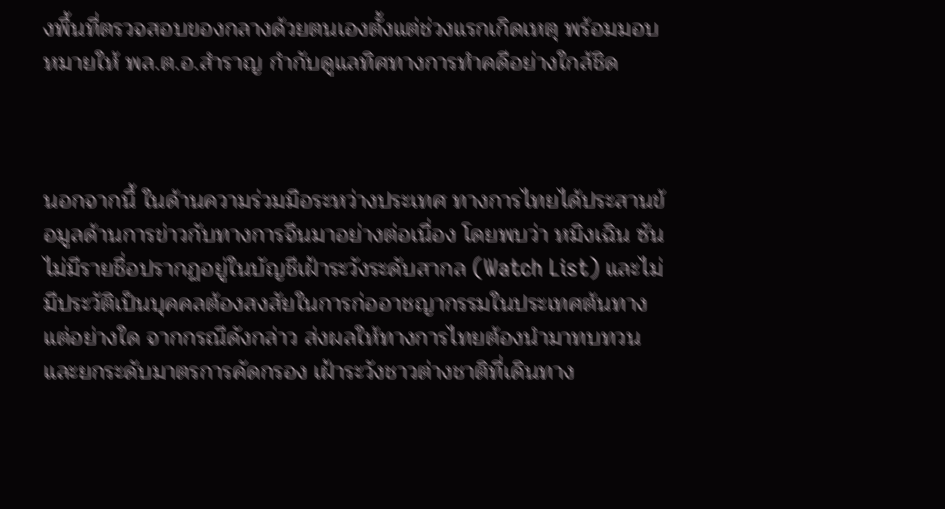งพื้นที่ตรวจสอบของกลางด้วยตนเองตั้งแต่ช่วงแรกเกิดเหตุ พร้อมมอบหมายให้ พล.ต.อ.สำราญ กำกับดูแลทิศทางการทำคดีอย่างใกล้ชิด



นอกจากนี้ ในด้านความร่วมมือระหว่างประเทศ ทางการไทยได้ประสานข้อมูลด้านการข่าวกับทางการจีนมาอย่างต่อเนื่อง โดยพบว่า หมิงเฉิน ซัน ไม่มีรายชื่อปรากฏอยู่ในบัญชีเฝ้าระวังระดับสากล (Watch List) และไม่มีประวัติเป็นบุคคลต้องสงสัยในการก่ออาชญากรรมในประเทศต้นทางแต่อย่างใด จากกรณีดังกล่าว ส่งผลให้ทางการไทยต้องนำมาทบทวนและยกระดับมาตรการคัดกรอง เฝ้าระวังชาวต่างชาติที่เดินทาง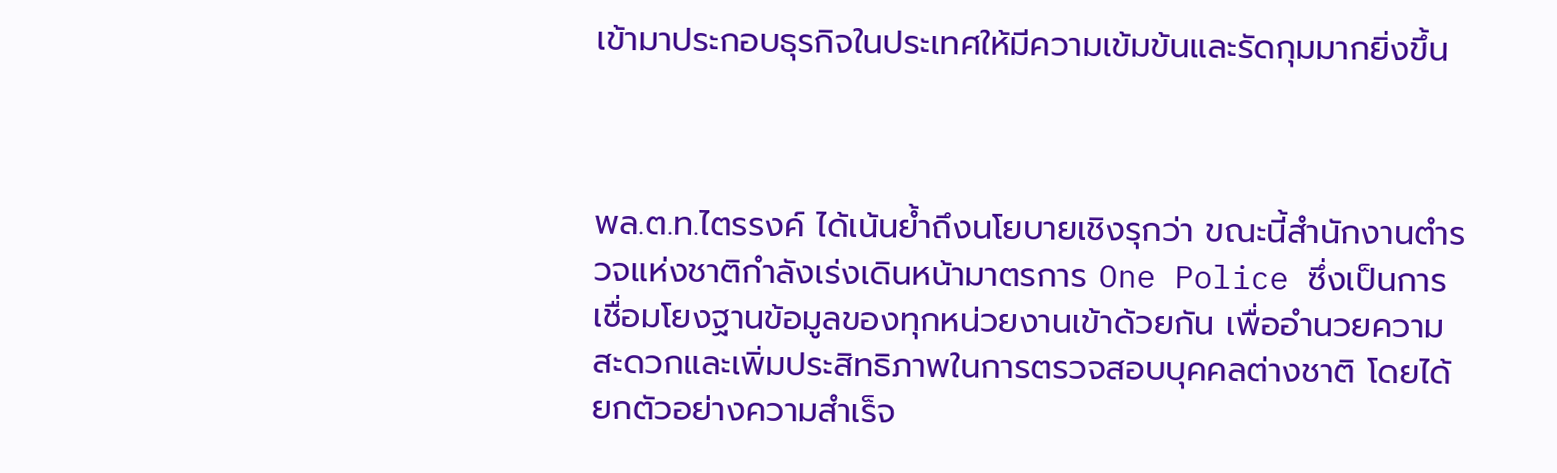เข้ามาประกอบธุรกิจในประเทศให้มีความเข้มข้นและรัดกุมมากยิ่งขึ้น



พล.ต.ท.ไตรรงค์ ได้เน้นย้ำถึงนโยบายเชิงรุกว่า ขณะนี้สำนักงานตำรวจแห่งชาติกำลังเร่งเดินหน้ามาตรการ One Police ซึ่งเป็นการเชื่อมโยงฐานข้อมูลของทุกหน่วยงานเข้าด้วยกัน เพื่ออำนวยความสะดวกและเพิ่มประสิทธิภาพในการตรวจสอบบุคคลต่างชาติ โดยได้ยกตัวอย่างความสำเร็จ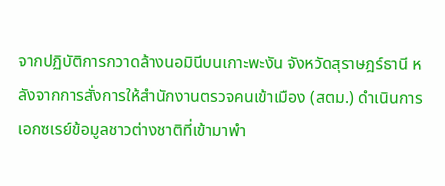จากปฏิบัติการกวาดล้างนอมินีบนเกาะพะงัน จังหวัดสุราษฎร์ธานี หลังจากการสั่งการให้สำนักงานตรวจคนเข้าเมือง (สตม.) ดำเนินการเอกซเรย์ข้อมูลชาวต่างชาติที่เข้ามาพำ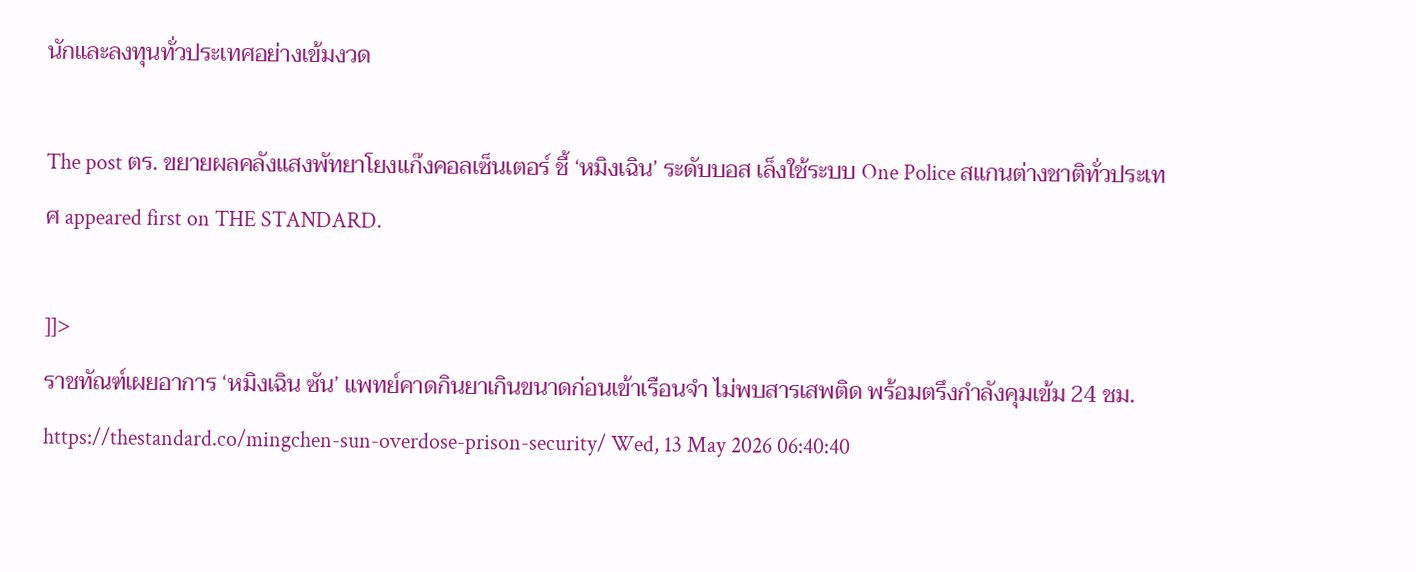นักและลงทุนทั่วประเทศอย่างเข้มงวด

The post ตร. ขยายผลคลังแสงพัทยาโยงแก๊งคอลเซ็นเตอร์ ชี้ ‘หมิงเฉิน’ ระดับบอส เล็งใช้ระบบ One Police สแกนต่างชาติทั่วประเทศ appeared first on THE STANDARD.

]]>
ราชทัณฑ์เผยอาการ ‘หมิงเฉิน ซัน’ แพทย์คาดกินยาเกินขนาดก่อนเข้าเรือนจำ ไม่พบสารเสพติด พร้อมตรึงกำลังคุมเข้ม 24 ชม. https://thestandard.co/mingchen-sun-overdose-prison-security/ Wed, 13 May 2026 06:40:40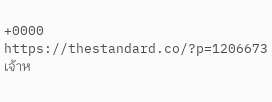+0000 https://thestandard.co/?p=1206673 เจ้าห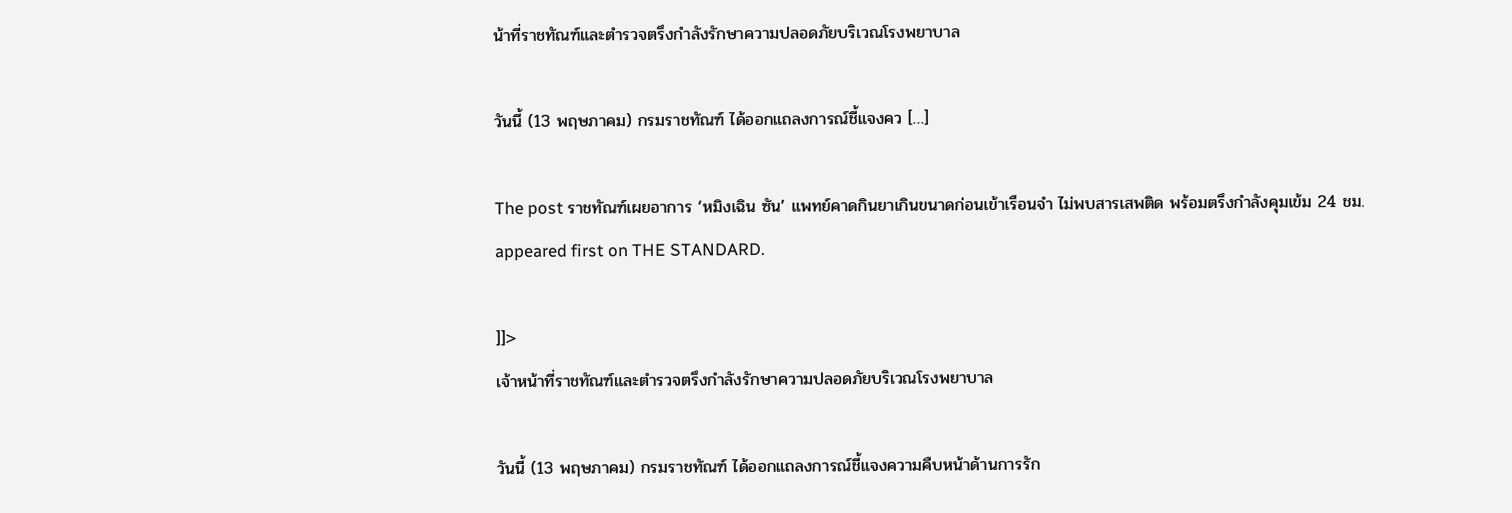น้าที่ราชทัณฑ์และตำรวจตรึงกำลังรักษาความปลอดภัยบริเวณโรงพยาบาล

วันนี้ (13 พฤษภาคม) กรมราชทัณฑ์ ได้ออกแถลงการณ์ชี้แจงคว […]

The post ราชทัณฑ์เผยอาการ ‘หมิงเฉิน ซัน’ แพทย์คาดกินยาเกินขนาดก่อนเข้าเรือนจำ ไม่พบสารเสพติด พร้อมตรึงกำลังคุมเข้ม 24 ชม. appeared first on THE STANDARD.

]]>
เจ้าหน้าที่ราชทัณฑ์และตำรวจตรึงกำลังรักษาความปลอดภัยบริเวณโรงพยาบาล

วันนี้ (13 พฤษภาคม) กรมราชทัณฑ์ ได้ออกแถลงการณ์ชี้แจงความคืบหน้าด้านการรัก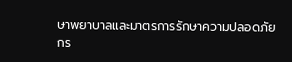ษาพยาบาลและมาตรการรักษาความปลอดภัย กร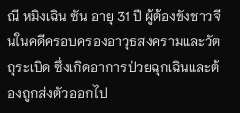ณี หมิงเฉิน ซัน อายุ 31 ปี ผู้ต้องขังชาวจีนในคดีครอบครองอาวุธสงครามและวัตถุระเบิด ซึ่งเกิดอาการป่วยฉุกเฉินและต้องถูกส่งตัวออกไป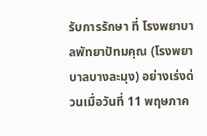รับการรักษา ที่ โรงพยาบาลพัทยาปัทมคุณ (โรงพยาบาลบางละมุง) อย่างเร่งด่วนเมื่อวันที่ 11 พฤษภาค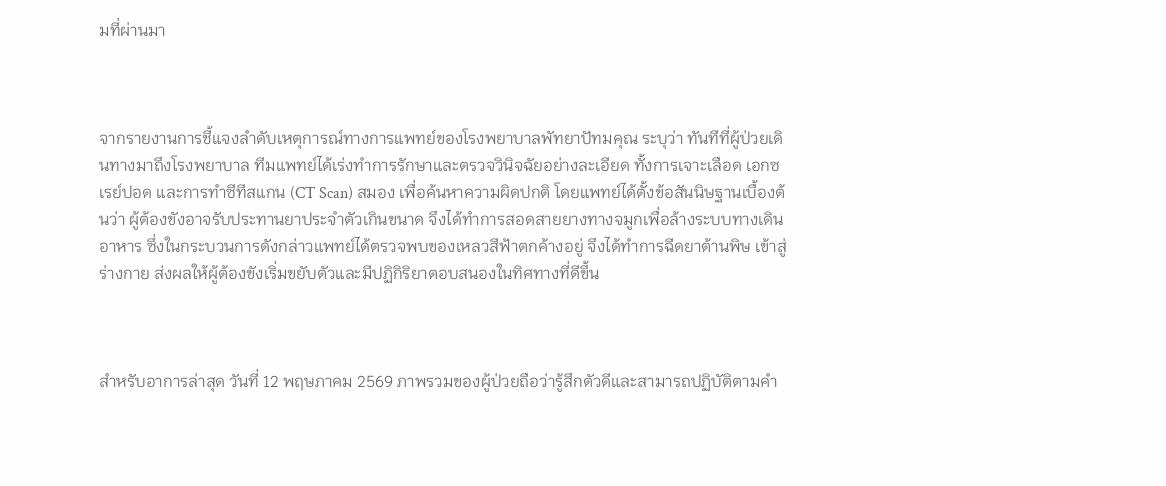มที่ผ่านมา



จากรายงานการชี้แจงลำดับเหตุการณ์ทางการแพทย์ของโรงพยาบาลพัทยาปัทมคุณ ระบุว่า ทันทีที่ผู้ป่วยเดินทางมาถึงโรงพยาบาล ทีมแพทย์ได้เร่งทำการรักษาและตรวจวินิจฉัยอย่างละเอียด ทั้งการเจาะเลือด เอกซเรย์ปอด และการทำซีทีสแกน (CT Scan) สมอง เพื่อค้นหาความผิดปกติ โดยแพทย์ได้ตั้งข้อสันนิษฐานเบื้องต้นว่า ผู้ต้องขังอาจรับประทานยาประจำตัวเกินขนาด จึงได้ทำการสอดสายยางทางจมูกเพื่อล้างระบบทางเดินอาหาร ซึ่งในกระบวนการดังกล่าวแพทย์ได้ตรวจพบของเหลวสีฟ้าตกค้างอยู่ จึงได้ทำการฉีดยาต้านพิษ เข้าสู่ร่างกาย ส่งผลให้ผู้ต้องขังเริ่มขยับตัวและมีปฏิกิริยาตอบสนองในทิศทางที่ดีขึ้น



สำหรับอาการล่าสุด วันที่ 12 พฤษภาคม 2569 ภาพรวมของผู้ป่วยถือว่ารู้สึกตัวดีและสามารถปฏิบัติตามคำ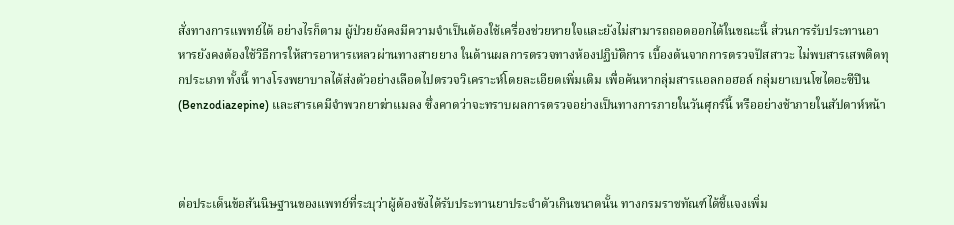สั่งทางการแพทย์ได้ อย่างไรก็ตาม ผู้ป่วยยังคงมีความจำเป็นต้องใช้เครื่องช่วยหายใจและยังไม่สามารถถอดออกได้ในขณะนี้ ส่วนการรับประทานอาหารยังคงต้องใช้วิธีการให้สารอาหารเหลวผ่านทางสายยาง ในด้านผลการตรวจทางห้องปฏิบัติการ เบื้องต้นจากการตรวจปัสสาวะ ไม่พบสารเสพติดทุกประเภท ทั้งนี้ ทางโรงพยาบาลได้ส่งตัวอย่างเลือดไปตรวจวิเคราะห์โดยละเอียดเพิ่มเติม เพื่อค้นหากลุ่มสารแอลกอฮอล์ กลุ่มยาเบนโซไดอะซีปีน (Benzodiazepine) และสารเคมีจำพวกยาฆ่าแมลง ซึ่งคาดว่าจะทราบผลการตรวจอย่างเป็นทางการภายในวันศุกร์นี้ หรืออย่างช้าภายในสัปดาห์หน้า



ต่อประเด็นข้อสันนิษฐานของแพทย์ที่ระบุว่าผู้ต้องขังได้รับประทานยาประจำตัวเกินขนาดนั้น ทางกรมราชทัณฑ์ได้ชี้แจงเพิ่ม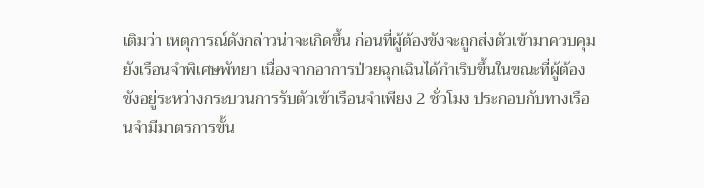เติมว่า เหตุการณ์ดังกล่าวน่าจะเกิดขึ้น ก่อนที่ผู้ต้องขังจะถูกส่งตัวเข้ามาควบคุมยังเรือนจำพิเศษพัทยา เนื่องจากอาการป่วยฉุกเฉินได้กำเริบขึ้นในขณะที่ผู้ต้องขังอยู่ระหว่างกระบวนการรับตัวเข้าเรือนจำเพียง 2 ชั่วโมง ประกอบกับทางเรือนจำมีมาตรการขั้น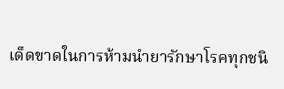เด็ดขาดในการห้ามนำยารักษาโรคทุกชนิ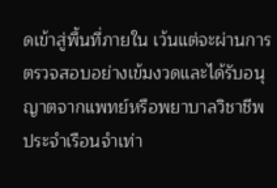ดเข้าสู่พื้นที่ภายใน เว้นแต่จะผ่านการตรวจสอบอย่างเข้มงวดและได้รับอนุญาตจากแพทย์หรือพยาบาลวิชาชีพประจำเรือนจำเท่า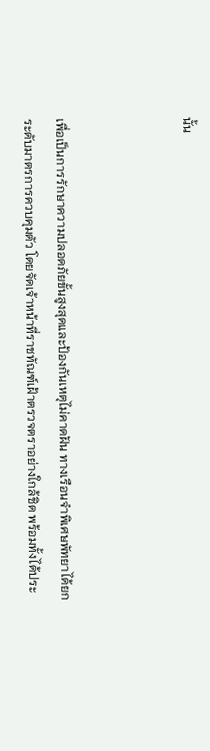นั้น



เพื่อเป็นการรักษาความปลอดภัยขั้นสูงสุดและป้องกันเหตุไม่คาดฝัน ทางเรือนจำพิเศษพัทยาได้ยกระดับมาตรการควบคุมตัว โดยจัดเจ้าหน้าที่ราชทัณฑ์เฝ้าตรวจตราอย่างใกล้ชิด พร้อมทั้งได้ประ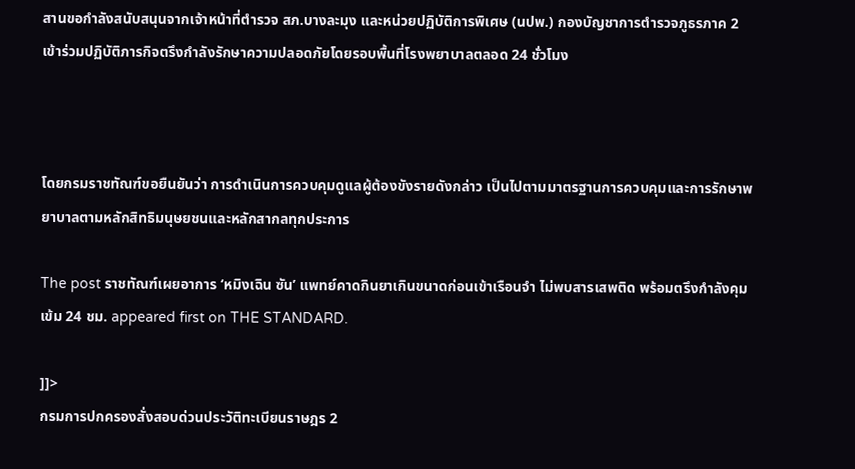สานขอกำลังสนับสนุนจากเจ้าหน้าที่ตำรวจ สภ.บางละมุง และหน่วยปฏิบัติการพิเศษ (นปพ.) กองบัญชาการตำรวจภูธรภาค 2 เข้าร่วมปฏิบัติภารกิจตรึงกำลังรักษาความปลอดภัยโดยรอบพื้นที่โรงพยาบาลตลอด 24 ชั่วโมง



โดยกรมราชทัณฑ์ขอยืนยันว่า การดำเนินการควบคุมดูแลผู้ต้องขังรายดังกล่าว เป็นไปตามมาตรฐานการควบคุมและการรักษาพยาบาลตามหลักสิทธิมนุษยชนและหลักสากลทุกประการ

The post ราชทัณฑ์เผยอาการ ‘หมิงเฉิน ซัน’ แพทย์คาดกินยาเกินขนาดก่อนเข้าเรือนจำ ไม่พบสารเสพติด พร้อมตรึงกำลังคุมเข้ม 24 ชม. appeared first on THE STANDARD.

]]>
กรมการปกครองสั่งสอบด่วนประวัติทะเบียนราษฎร 2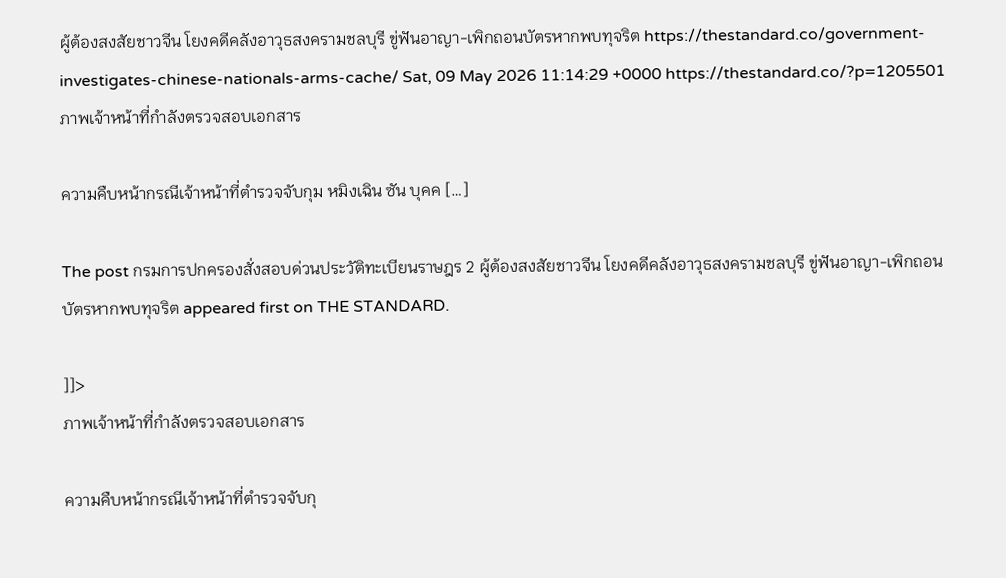ผู้ต้องสงสัยชาวจีน โยงคดีคลังอาวุธสงครามชลบุรี ขู่ฟันอาญา-เพิกถอนบัตรหากพบทุจริต https://thestandard.co/government-investigates-chinese-nationals-arms-cache/ Sat, 09 May 2026 11:14:29 +0000 https://thestandard.co/?p=1205501 ภาพเจ้าหน้าที่กำลังตรวจสอบเอกสาร

ความคืบหน้ากรณีเจ้าหน้าที่ตำรวจจับกุม หมิงเฉิน ซัน บุคค […]

The post กรมการปกครองสั่งสอบด่วนประวัติทะเบียนราษฎร 2 ผู้ต้องสงสัยชาวจีน โยงคดีคลังอาวุธสงครามชลบุรี ขู่ฟันอาญา-เพิกถอนบัตรหากพบทุจริต appeared first on THE STANDARD.

]]>
ภาพเจ้าหน้าที่กำลังตรวจสอบเอกสาร

ความคืบหน้ากรณีเจ้าหน้าที่ตำรวจจับกุ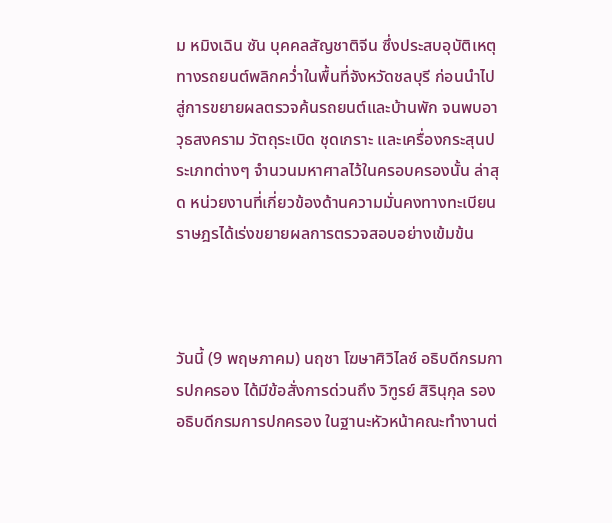ม หมิงเฉิน ซัน บุคคลสัญชาติจีน ซึ่งประสบอุบัติเหตุทางรถยนต์พลิกคว่ำในพื้นที่จังหวัดชลบุรี ก่อนนำไปสู่การขยายผลตรวจค้นรถยนต์และบ้านพัก จนพบอาวุธสงคราม วัตถุระเบิด ชุดเกราะ และเครื่องกระสุนประเภทต่างๆ จำนวนมหาศาลไว้ในครอบครองนั้น ล่าสุด หน่วยงานที่เกี่ยวข้องด้านความมั่นคงทางทะเบียนราษฎรได้เร่งขยายผลการตรวจสอบอย่างเข้มข้น



วันนี้ (9 พฤษภาคม) นฤชา โฆษาศิวิไลซ์ อธิบดีกรมการปกครอง ได้มีข้อสั่งการด่วนถึง วิฑูรย์ สิรินุกุล รองอธิบดีกรมการปกครอง ในฐานะหัวหน้าคณะทำงานต่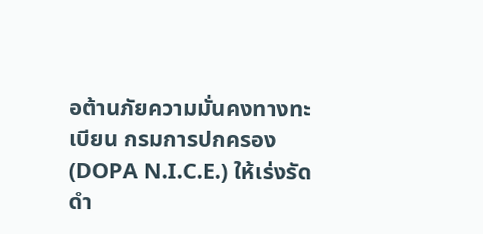อต้านภัยความมั่นคงทางทะเบียน กรมการปกครอง (DOPA N.I.C.E.) ให้เร่งรัดดำ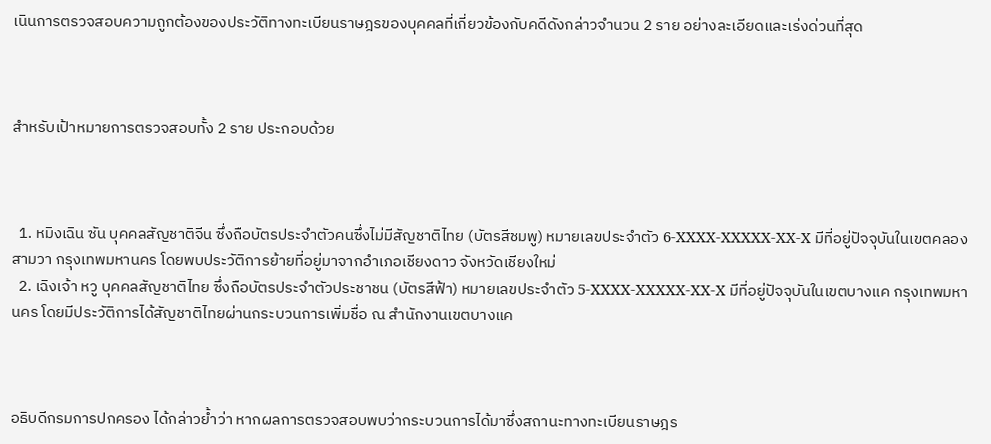เนินการตรวจสอบความถูกต้องของประวัติทางทะเบียนราษฎรของบุคคลที่เกี่ยวข้องกับคดีดังกล่าวจำนวน 2 ราย อย่างละเอียดและเร่งด่วนที่สุด



สำหรับเป้าหมายการตรวจสอบทั้ง 2 ราย ประกอบด้วย



  1. หมิงเฉิน ซัน บุคคลสัญชาติจีน ซึ่งถือบัตรประจำตัวคนซึ่งไม่มีสัญชาติไทย (บัตรสีชมพู) หมายเลขประจำตัว 6-XXXX-XXXXX-XX-X มีที่อยู่ปัจจุบันในเขตคลองสามวา กรุงเทพมหานคร โดยพบประวัติการย้ายที่อยู่มาจากอำเภอเชียงดาว จังหวัดเชียงใหม่
  2. เฉิงเจ้า หวู บุคคลสัญชาติไทย ซึ่งถือบัตรประจำตัวประชาชน (บัตรสีฟ้า) หมายเลขประจำตัว 5-XXXX-XXXXX-XX-X มีที่อยู่ปัจจุบันในเขตบางแค กรุงเทพมหานคร โดยมีประวัติการได้สัญชาติไทยผ่านกระบวนการเพิ่มชื่อ ณ สำนักงานเขตบางแค



อธิบดีกรมการปกครอง ได้กล่าวย้ำว่า หากผลการตรวจสอบพบว่ากระบวนการได้มาซึ่งสถานะทางทะเบียนราษฎร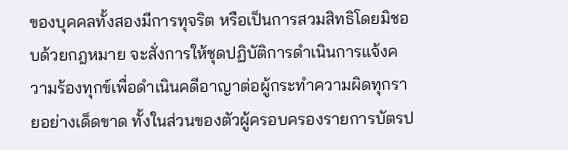ของบุคคลทั้งสองมีการทุจริต หรือเป็นการสวมสิทธิโดยมิชอบด้วยกฎหมาย จะสั่งการให้ชุดปฏิบัติการดำเนินการแจ้งความร้องทุกข์เพื่อดำเนินคดีอาญาต่อผู้กระทำความผิดทุกรายอย่างเด็ดขาด ทั้งในส่วนของตัวผู้ครอบครองรายการบัตรป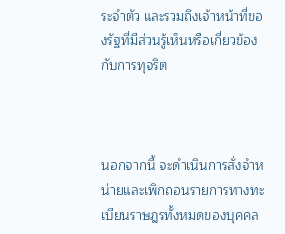ระจำตัว และรวมถึงเจ้าหน้าที่ของรัฐที่มีส่วนรู้เห็นหรือเกี่ยวข้องกับการทุจริต



นอกจากนี้ จะดำเนินการสั่งจำหน่ายและเพิกถอนรายการทางทะเบียนราษฎรทั้งหมดของบุคคล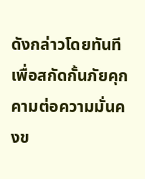ดังกล่าวโดยทันที เพื่อสกัดกั้นภัยคุกคามต่อความมั่นคงข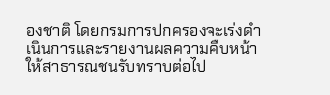องชาติ โดยกรมการปกครองจะเร่งดำเนินการและรายงานผลความคืบหน้าให้สาธารณชนรับทราบต่อไป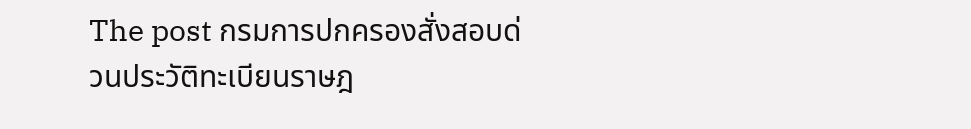The post กรมการปกครองสั่งสอบด่วนประวัติทะเบียนราษฎ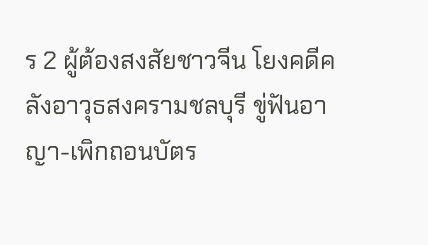ร 2 ผู้ต้องสงสัยชาวจีน โยงคดีคลังอาวุธสงครามชลบุรี ขู่ฟันอาญา-เพิกถอนบัตร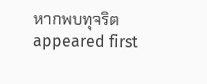หากพบทุจริต appeared first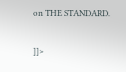on THE STANDARD.

]]>